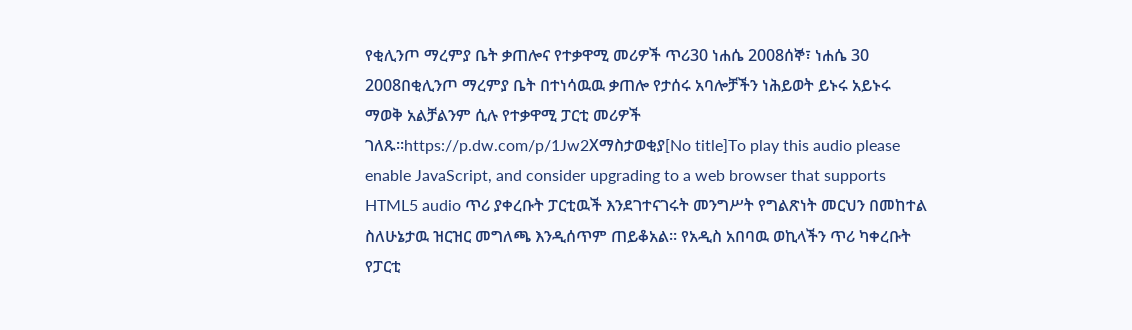የቂሊንጦ ማረምያ ቤት ቃጠሎና የተቃዋሚ መሪዎች ጥሪ30 ነሐሴ 2008ሰኞ፣ ነሐሴ 30 2008በቂሊንጦ ማረምያ ቤት በተነሳዉዉ ቃጠሎ የታሰሩ አባሎቻችን ነሕይወት ይኑሩ አይኑሩ ማወቅ አልቻልንም ሲሉ የተቃዋሚ ፓርቲ መሪዎች ገለጹ።https://p.dw.com/p/1Jw2Xማስታወቂያ[No title]To play this audio please enable JavaScript, and consider upgrading to a web browser that supports HTML5 audio ጥሪ ያቀረቡት ፓርቲዉች እንደገተናገሩት መንግሥት የግልጽነት መርህን በመከተል ስለሁኔታዉ ዝርዝር መግለጫ እንዲሰጥም ጠይቆአል። የአዲስ አበባዉ ወኪላችን ጥሪ ካቀረቡት የፓርቲ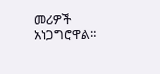መሪዎች አነጋግሮዋል።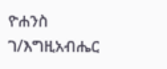ዮሐንስ ገ/እግዚአብሔር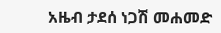አዜብ ታደሰ ነጋሽ መሐመድ